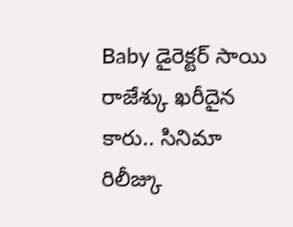Baby డైరెక్టర్ సాయి రాజేశ్కు ఖరీదైన కారు.. సినిమా రిలీజ్కు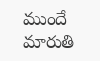ముందే మారుతి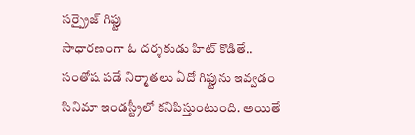సర్ప్రైజ్ గిఫ్టు
సాధారణంగా ఓ దర్శకుడు హిట్ కొడితే.. సంతోష పడే నిర్మాతలు ఏదో గిఫ్టును ఇవ్వడం సినిమా ఇండస్ట్రీలో కనిపిస్తుంటుంది. అయితే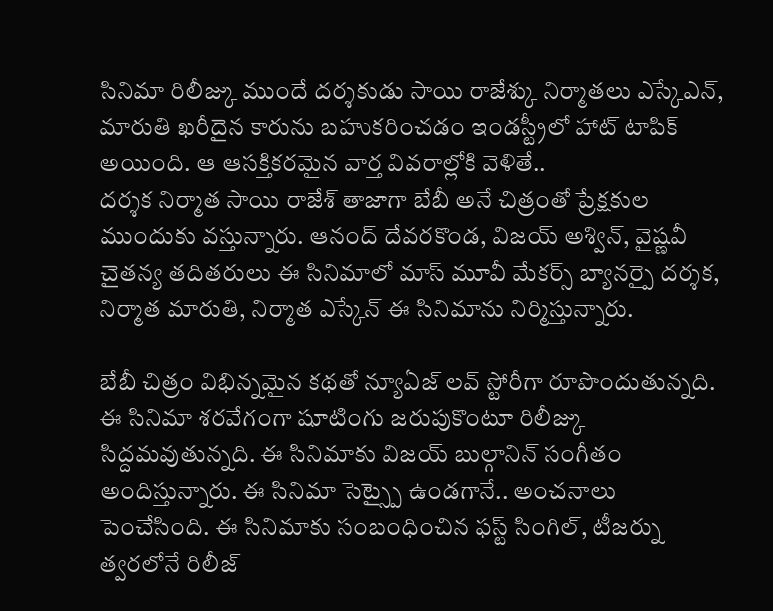సినిమా రిలీజ్కు ముందే దర్శకుడు సాయి రాజేశ్కు నిర్మాతలు ఎస్కేఎన్, మారుతి ఖరీదైన కారును బహుకరించడం ఇండస్ట్రీలో హాట్ టాపిక్ అయింది. ఆ ఆసక్తికరమైన వార్త వివరాల్లోకి వెళితే..
దర్శక నిర్మాత సాయి రాజేశ్ తాజాగా బేబీ అనే చిత్రంతో ప్రేక్షకుల ముందుకు వస్తున్నారు. ఆనంద్ దేవరకొండ, విజయ్ అశ్విన్, వైష్ణవీ చైతన్య తదితరులు ఈ సినిమాలో మాస్ మూవీ మేకర్స్ బ్యానర్పై దర్శక, నిర్మాత మారుతి, నిర్మాత ఎస్కేన్ ఈ సినిమాను నిర్మిస్తున్నారు.

బేబీ చిత్రం విభిన్నమైన కథతో న్యూఏజ్ లవ్ స్టోరీగా రూపొందుతున్నది. ఈ సినిమా శరవేగంగా షూటింగు జరుపుకొంటూ రిలీజ్కు సిద్దమవుతున్నది. ఈ సినిమాకు విజయ్ బుల్గానిన్ సంగీతం అందిస్తున్నారు. ఈ సినిమా సెట్స్పై ఉండగానే.. అంచనాలు పెంచేసింది. ఈ సినిమాకు సంబంధించిన ఫస్ట్ సింగిల్, టీజర్ను త్వరలోనే రిలీజ్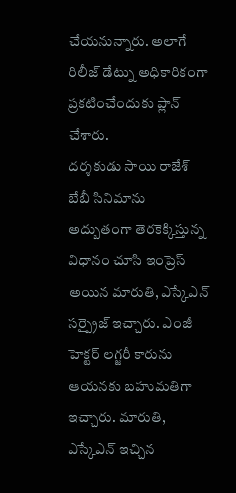చేయనున్నారు. అలాగే రిలీజ్ డేట్ను అధికారికంగా ప్రకటించేందుకు ప్లాన్ చేశారు.
దర్శకుడు సాయి రాజేశ్ బేబీ సినిమాను అద్బుతంగా తెరకెక్కిస్తున్న విధానం చూసి ఇంప్రెస్ అయిన మారుతి, ఎస్కేఎన్ సర్ప్రైజ్ ఇచ్చారు. ఎంజీ హెక్టర్ లగ్జరీ కారును ఆయనకు బహుమతిగా ఇచ్చారు. మారుతి, ఎస్కేఎన్ ఇచ్చిన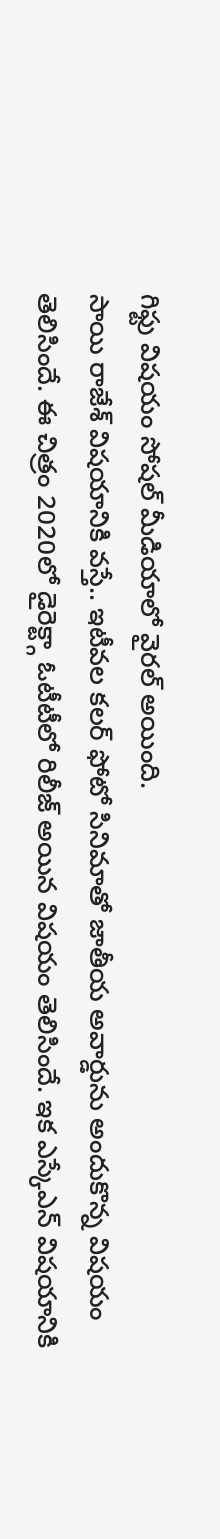గిఫ్టు విషయం సోషల్ మీడియాలో వైరల్ అయింది.
సాయి రాజేశ్ విషయానికి వస్తే.. ఇటీవల కలర్ ఫోటో సినిమాతో జాతీయ అవార్డును అందుకొన్న విషయం తెలిసిందే. ఈ చిత్రం 2020లో డైరెక్ట్గా ఓటీటీలో రిలీజ్ అయిన విషయం తెలిసిందే. ఇక ఎస్కేఎన్ విషయానికి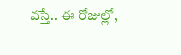వస్తే.. ఈ రోజుల్లో,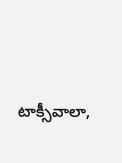టాక్సీవాలా,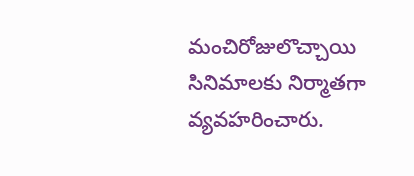మంచిరోజులొచ్చాయి సినిమాలకు నిర్మాతగా వ్యవహరించారు.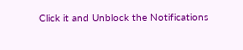Click it and Unblock the Notifications